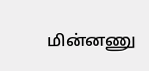மின்னணு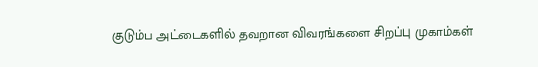குடும்ப அட்டைகளில் தவறான விவரங்களை சிறப்பு முகாம்கள்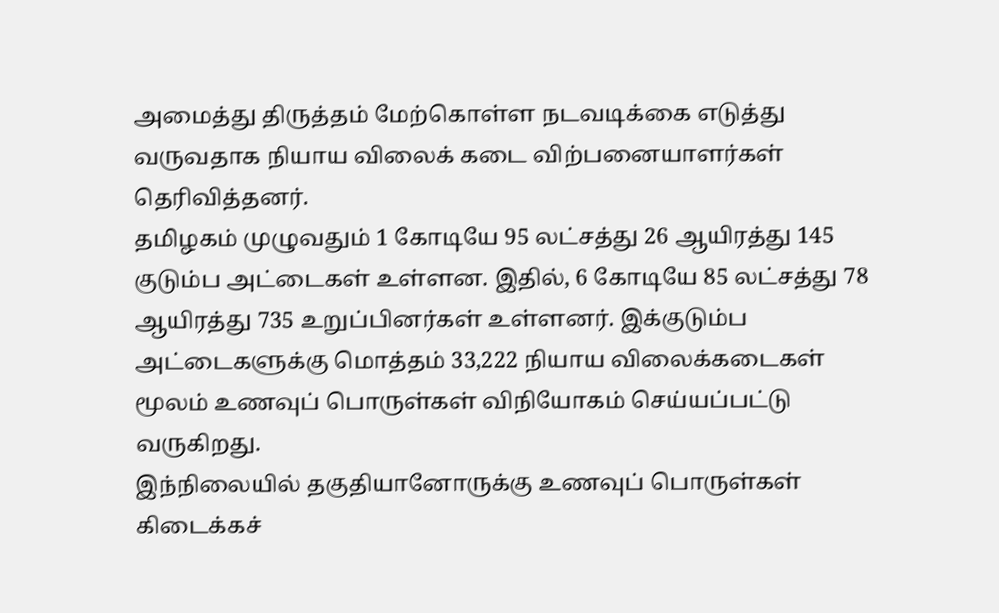அமைத்து திருத்தம் மேற்கொள்ள நடவடிக்கை எடுத்து வருவதாக நியாய விலைக் கடை விற்பனையாளர்கள் தெரிவித்தனர்.
தமிழகம் முழுவதும் 1 கோடியே 95 லட்சத்து 26 ஆயிரத்து 145 குடும்ப அட்டைகள் உள்ளன. இதில், 6 கோடியே 85 லட்சத்து 78 ஆயிரத்து 735 உறுப்பினர்கள் உள்ளனர். இக்குடும்ப அட்டைகளுக்கு மொத்தம் 33,222 நியாய விலைக்கடைகள் மூலம் உணவுப் பொருள்கள் விநியோகம் செய்யப்பட்டு வருகிறது.
இந்நிலையில் தகுதியானோருக்கு உணவுப் பொருள்கள் கிடைக்கச்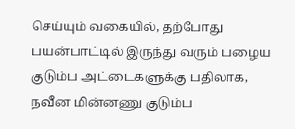செய்யும் வகையில், தற்போது பயன்பாட்டில் இருந்து வரும் பழைய குடும்ப அட்டைகளுக்கு பதிலாக, நவீன மின்னணு குடும்ப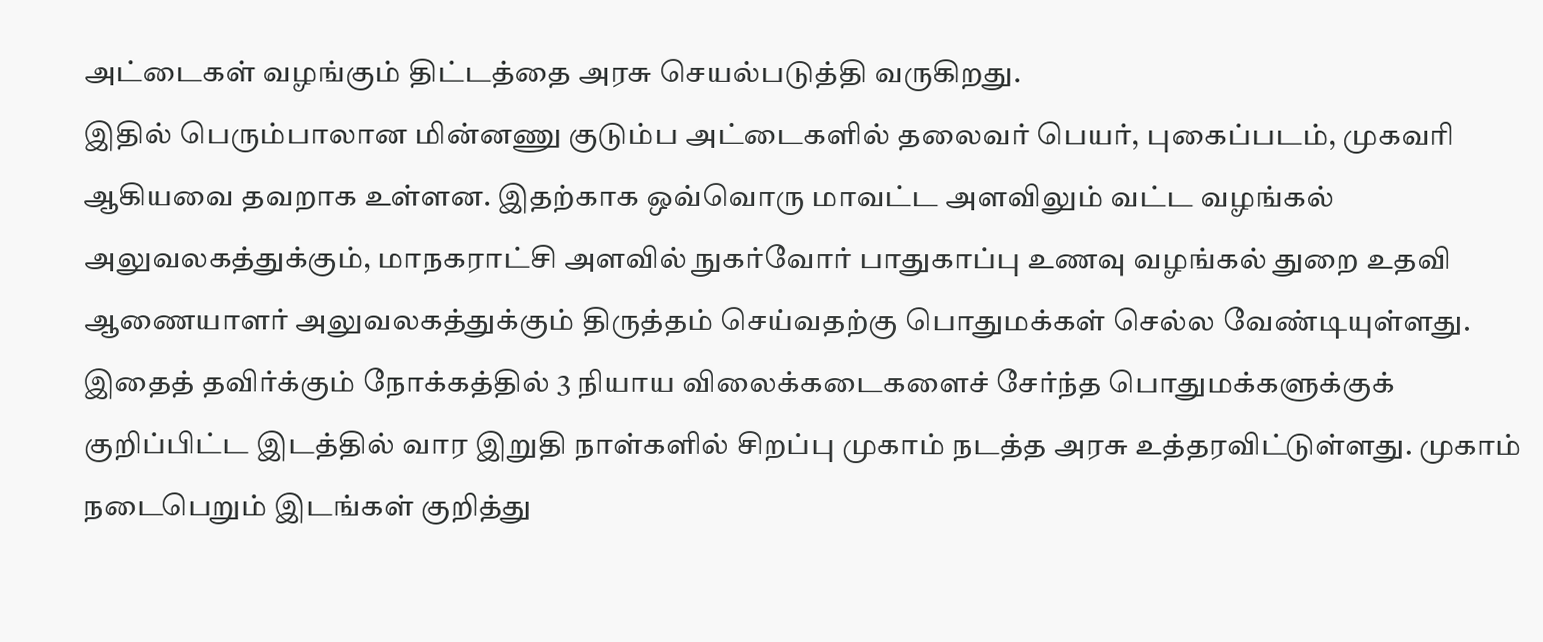அட்டைகள் வழங்கும் திட்டத்தை அரசு செயல்படுத்தி வருகிறது.
இதில் பெரும்பாலான மின்னணு குடும்ப அட்டைகளில் தலைவர் பெயர், புகைப்படம், முகவரி ஆகியவை தவறாக உள்ளன. இதற்காக ஒவ்வொரு மாவட்ட அளவிலும் வட்ட வழங்கல் அலுவலகத்துக்கும், மாநகராட்சி அளவில் நுகர்வோர் பாதுகாப்பு உணவு வழங்கல் துறை உதவி ஆணையாளர் அலுவலகத்துக்கும் திருத்தம் செய்வதற்கு பொதுமக்கள் செல்ல வேண்டியுள்ளது.
இதைத் தவிர்க்கும் நோக்கத்தில் 3 நியாய விலைக்கடைகளைச் சேர்ந்த பொதுமக்களுக்குக் குறிப்பிட்ட இடத்தில் வார இறுதி நாள்களில் சிறப்பு முகாம் நடத்த அரசு உத்தரவிட்டுள்ளது. முகாம் நடைபெறும் இடங்கள் குறித்து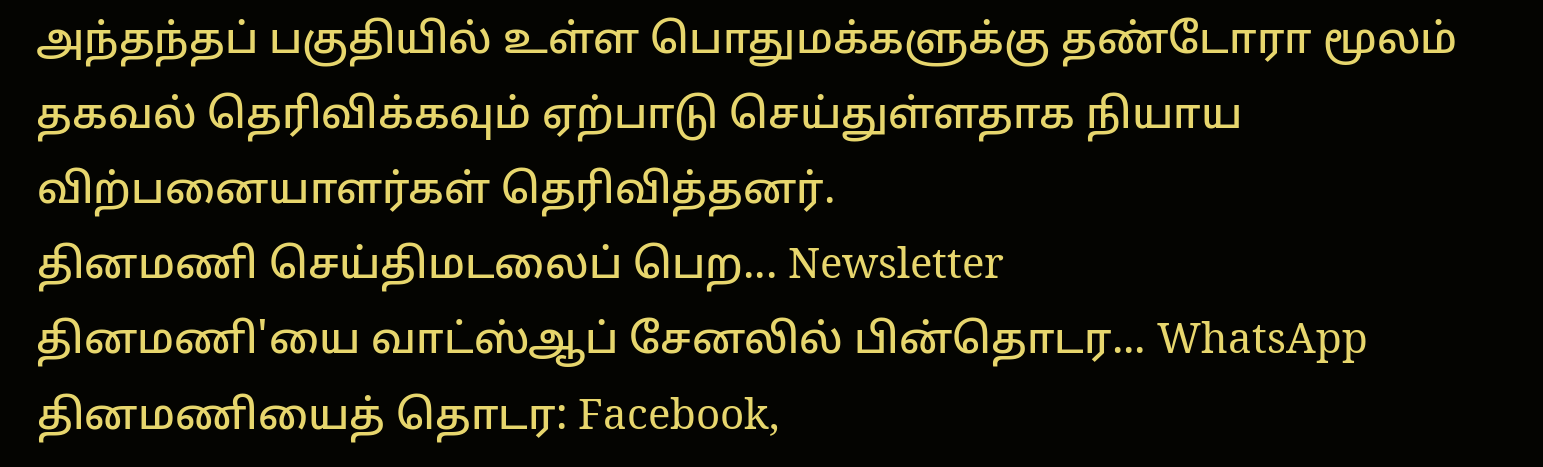அந்தந்தப் பகுதியில் உள்ள பொதுமக்களுக்கு தண்டோரா மூலம் தகவல் தெரிவிக்கவும் ஏற்பாடு செய்துள்ளதாக நியாய விற்பனையாளர்கள் தெரிவித்தனர்.
தினமணி செய்திமடலைப் பெற... Newsletter
தினமணி'யை வாட்ஸ்ஆப் சேனலில் பின்தொடர... WhatsApp
தினமணியைத் தொடர: Facebook,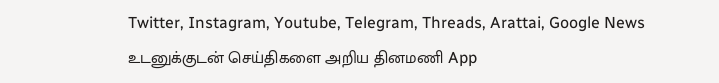Twitter, Instagram, Youtube, Telegram, Threads, Arattai, Google News
உடனுக்குடன் செய்திகளை அறிய தினமணி App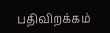பதிவிறக்கம்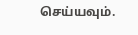செய்யவும்.